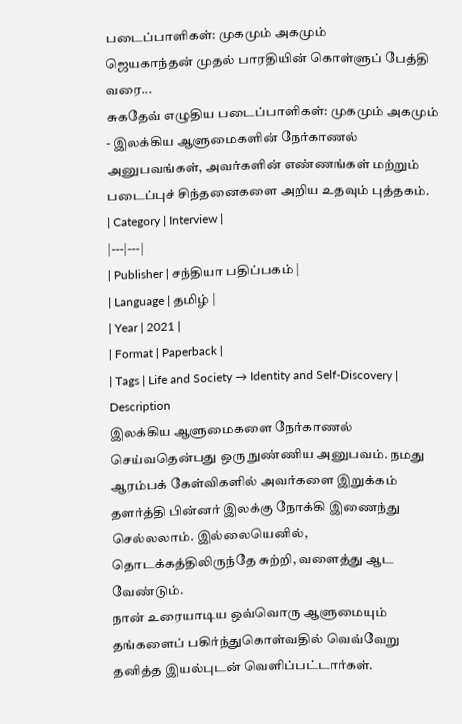படைப்பாளிகள்: முகமும் அகமும்
ஜெயகாந்தன் முதல் பாரதியின் கொள்ளுப் பேத்தி வரை...
சுகதேவ் எழுதிய படைப்பாளிகள்: முகமும் அகமும் - இலக்கிய ஆளுமைகளின் நேர்காணல் அனுபவங்கள், அவர்களின் எண்ணங்கள் மற்றும் படைப்புச் சிந்தனைகளை அறிய உதவும் புத்தகம்.
| Category | Interview |
|---|---|
| Publisher | சந்தியா பதிப்பகம் |
| Language | தமிழ் |
| Year | 2021 |
| Format | Paperback |
| Tags | Life and Society → Identity and Self-Discovery |
Description
இலக்கிய ஆளுமைகளை நேர்காணல் செய்வதென்பது ஒரு நுண்ணிய அனுபவம். நமது ஆரம்பக் கேள்விகளில் அவர்களை இறுக்கம் தளர்த்தி பின்னர் இலக்கு நோக்கி இணைந்து செல்லலாம். இல்லையெனில், தொடக்கத்திலிருந்தே சுற்றி, வளைத்து ஆட வேண்டும்.
நான் உரையாடிய ஒவ்வொரு ஆளுமையும் தங்களைப் பகிர்ந்துகொள்வதில் வெவ்வேறு தனித்த இயல்புடன் வெளிப்பட்டார்கள்.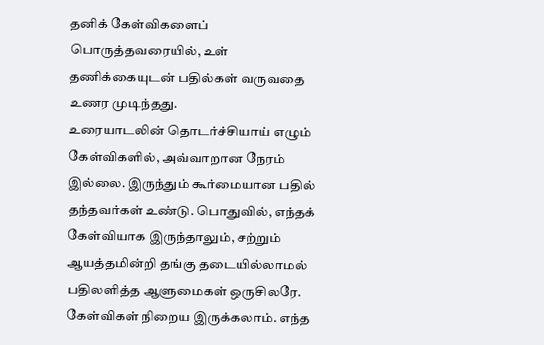தனிக் கேள்விகளைப் பொருத்தவரையில், உள் தணிக்கையுடன் பதில்கள் வருவதை உணர முடிந்தது.
உரையாடலின் தொடர்ச்சியாய் எழும் கேள்விகளில், அவ்வாறான நேரம் இல்லை. இருந்தும் கூர்மையான பதில் தந்தவர்கள் உண்டு. பொதுவில், எந்தக் கேள்வியாக இருந்தாலும், சற்றும் ஆயத்தமின்றி தங்கு தடையில்லாமல் பதிலளித்த ஆளுமைகள் ஒருசிலரே. கேள்விகள் நிறைய இருக்கலாம். எந்த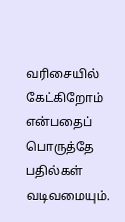வரிசையில் கேட்கிறோம் என்பதைப் பொருத்தே பதில்கள் வடிவமையும்.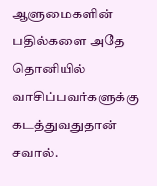ஆளுமைகளின் பதில்களை அதே தொனியில் வாசிப்பவர்களுக்கு கடத்துவதுதான் சவால்.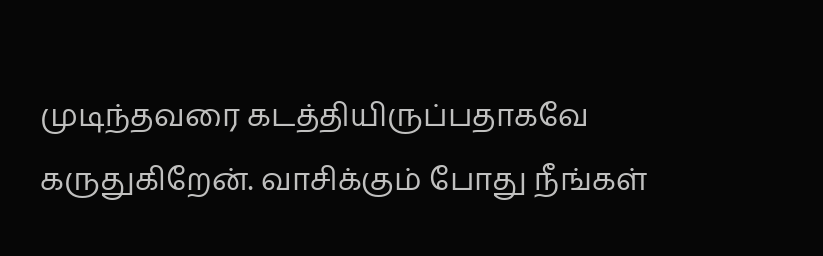முடிந்தவரை கடத்தியிருப்பதாகவே கருதுகிறேன். வாசிக்கும் போது நீங்கள்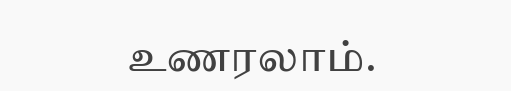உணரலாம்.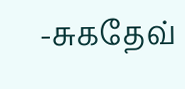-சுகதேவ்